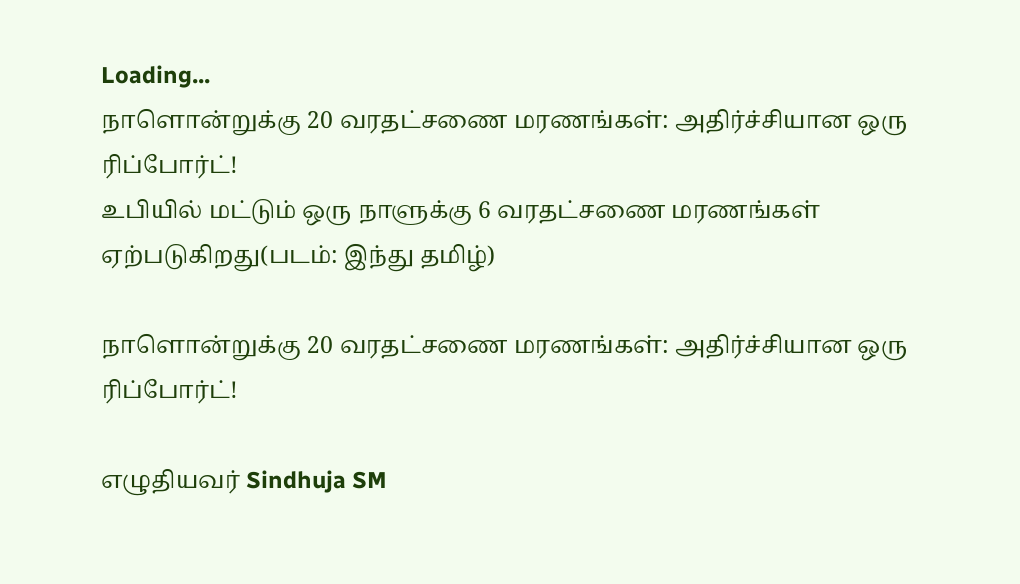Loading...
நாளொன்றுக்கு 20 வரதட்சணை மரணங்கள்: அதிர்ச்சியான ஒரு ரிப்போர்ட்!
உபியில் மட்டும் ஒரு நாளுக்கு 6 வரதட்சணை மரணங்கள் ஏற்படுகிறது(படம்: இந்து தமிழ்)

நாளொன்றுக்கு 20 வரதட்சணை மரணங்கள்: அதிர்ச்சியான ஒரு ரிப்போர்ட்!

எழுதியவர் Sindhuja SM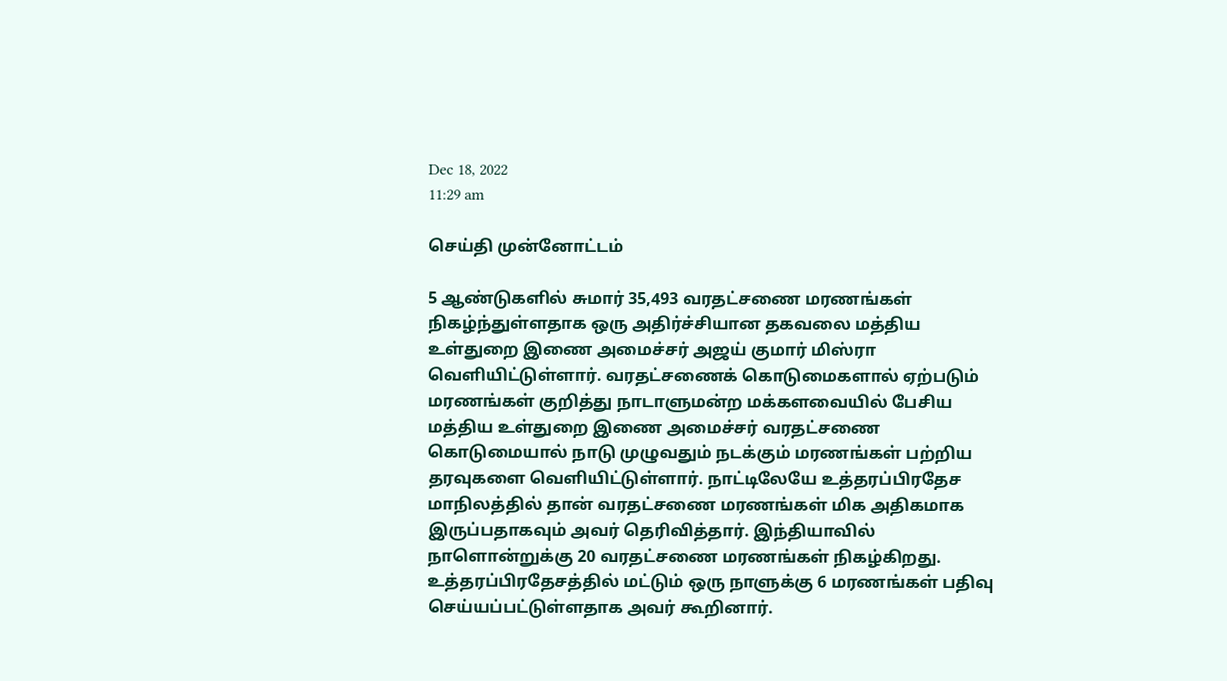Dec 18, 2022
11:29 am

செய்தி முன்னோட்டம்

5 ஆண்டுகளில் சுமார் 35,493 வரதட்சணை மரணங்கள் நிகழ்ந்துள்ளதாக ஒரு அதிர்ச்சியான தகவலை மத்திய உள்துறை இணை அமைச்சர் அஜய் குமார் மிஸ்ரா வெளியிட்டுள்ளார். வரதட்சணைக் கொடுமைகளால் ஏற்படும் மரணங்கள் குறித்து நாடாளுமன்ற மக்களவையில் பேசிய மத்திய உள்துறை இணை அமைச்சர் வரதட்சணை கொடுமையால் நாடு முழுவதும் நடக்கும் மரணங்கள் பற்றிய தரவுகளை வெளியிட்டுள்ளார். நாட்டிலேயே உத்தரப்பிரதேச மாநிலத்தில் தான் வரதட்சணை மரணங்கள் மிக அதிகமாக இருப்பதாகவும் அவர் தெரிவித்தார். இந்தியாவில் நாளொன்றுக்கு 20 வரதட்சணை மரணங்கள் நிகழ்கிறது. உத்தரப்பிரதேசத்தில் மட்டும் ஒரு நாளுக்கு 6 மரணங்கள் பதிவு செய்யப்பட்டுள்ளதாக அவர் கூறினார்.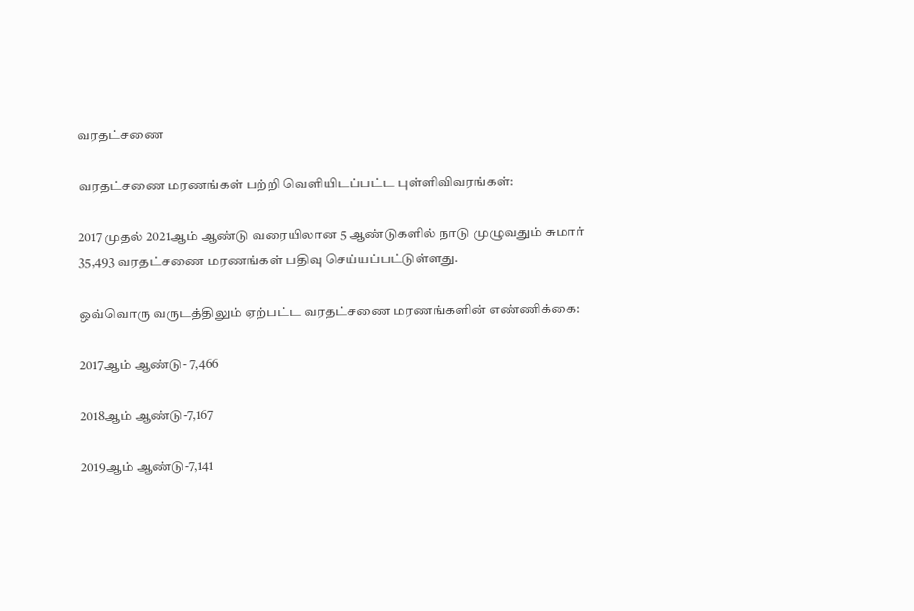வரதட்சணை

வரதட்சணை மரணங்கள் பற்றி வெளியிடப்பட்ட புள்ளிவிவரங்கள்:

2017 முதல் 2021ஆம் ஆண்டு வரையிலான 5 ஆண்டுகளில் நாடு முழுவதும் சுமார் 35,493 வரதட்சணை மரணங்கள் பதிவு செய்யப்பட்டுள்ளது.

ஒவ்வொரு வருடத்திலும் ஏற்பட்ட வரதட்சணை மரணங்களின் எண்ணிக்கை:

2017ஆம் ஆண்டு- 7,466

2018ஆம் ஆண்டு-7,167

2019ஆம் ஆண்டு-7,141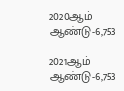2020ஆம் ஆண்டு-6,753

2021ஆம் ஆண்டு-6,753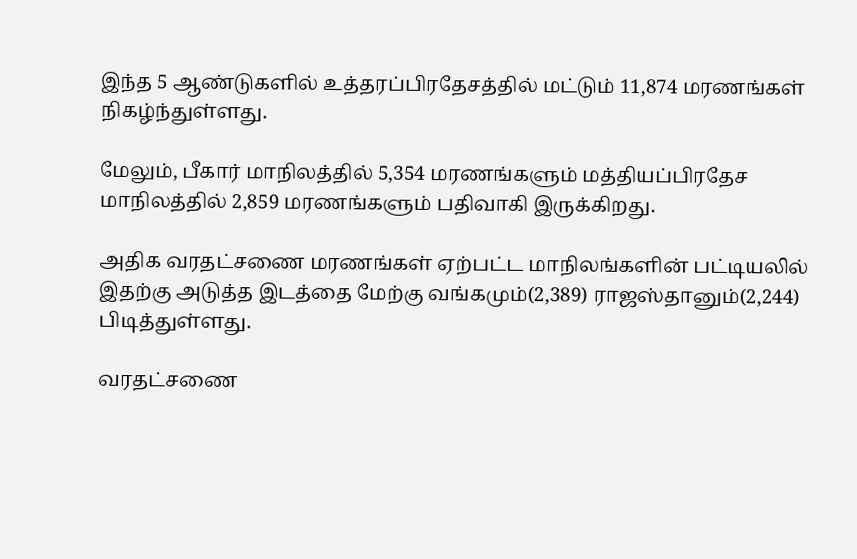இந்த 5 ஆண்டுகளில் உத்தரப்பிரதேசத்தில் மட்டும் 11,874 மரணங்கள் நிகழ்ந்துள்ளது.

மேலும், பீகார் மாநிலத்தில் 5,354 மரணங்களும் மத்தியப்பிரதேச மாநிலத்தில் 2,859 மரணங்களும் பதிவாகி இருக்கிறது.

அதிக வரதட்சணை மரணங்கள் ஏற்பட்ட மாநிலங்களின் பட்டியலில் இதற்கு அடுத்த இடத்தை மேற்கு வங்கமும்(2,389) ராஜஸ்தானும்(2,244) பிடித்துள்ளது.

வரதட்சணை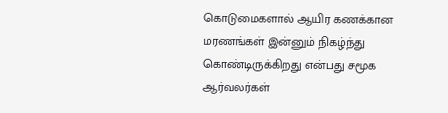கொடுமைகளால் ஆயிர கணக்கான மரணங்கள் இன்னும் நிகழ்ந்து கொண்டிருக்கிறது என்பது சமூக ஆர்வலர்கள்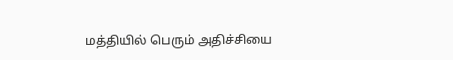மத்தியில் பெரும் அதிச்சியை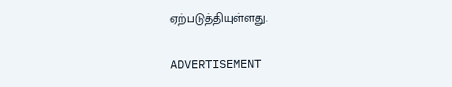ஏற்படுத்தியுள்ளது.

ADVERTISEMENT